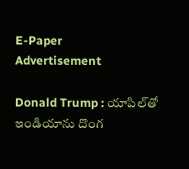E-Paper
Advertisement

Donald Trump : యాపిల్‌తో ఇండియాను దొంగ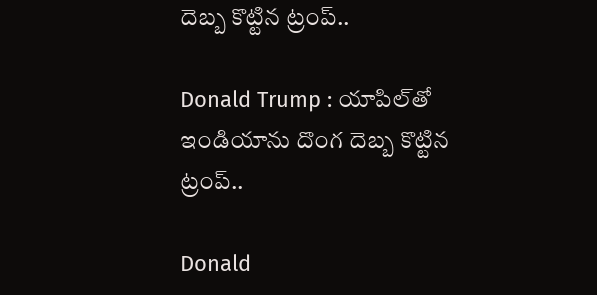దెబ్బ కొట్టిన ట్రంప్..

Donald Trump : యాపిల్‌తో ఇండియాను దొంగ దెబ్బ కొట్టిన ట్రంప్..

Donald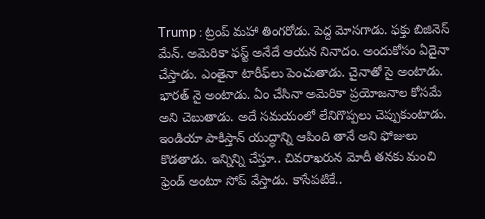Trump : ట్రంప్ మహా తింగరోడు. పెద్ద మోసగాడు. ఫక్తు బిజినెస్ మేన్. అమెరికా ఫస్ట్ అనేదే ఆయన నినాదం. అందుకోసం ఏదైనా చేస్తాడు. ఎంతైనా టారీఫ్‌లు పెంచుతాడు. చైనాతో సై అంటాడు. భారత్‌ నై అంటాడు. ఏం చేసినా అమెరికా ప్రయోజనాల కోసమే అని చెబుతాడు. అదే సమయంలో లేనిగొప్పలు చెప్పుకుంటాడు. ఇండియా పాకిస్తాన్ యుద్ధాన్ని ఆపింది తానే అని ఫోజులు కొడతాడు. ఇన్నిన్ని చేస్తూ.. చివరాఖరున మోదీ తనకు మంచి ఫ్రెండ్ అంటూ సోప్ వేస్తాడు. కాసేపటికే..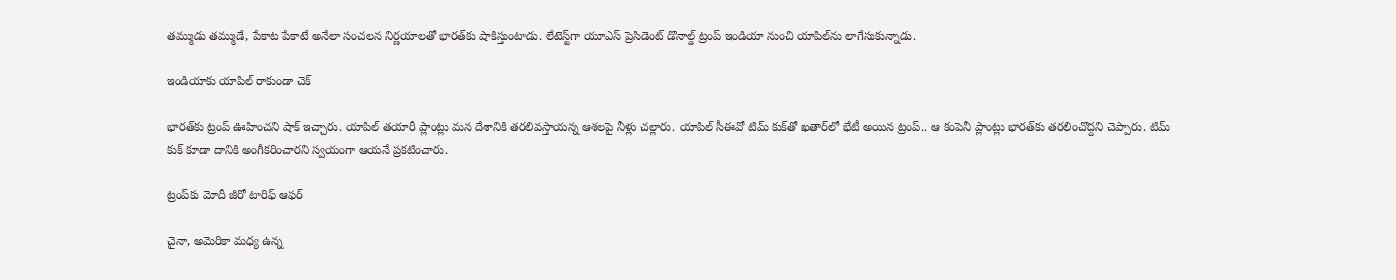తమ్ముడు తమ్ముడే, పేకాట పేకాటే అనేలా సంచలన నిర్ణయాలతో భారత్‌కు షాకిస్తుంటాడు. లేటెస్ట్‌గా యూఎస్ ప్రెసిడెంట్ డొనాల్డ్ ట్రంప్ ఇండియా నుంచి యాపిల్‌ను లాగేసుకున్నాడు.

ఇండియాకు యాపిల్‌ రాకుండా చెక్

భారత్‌కు ట్రంప్ ఊహించని షాక్ ఇచ్చారు. యాపిల్‌ తయారీ ప్లాంట్లు మన దేశానికి తరలివస్తాయన్న ఆశలపై నీళ్లు చల్లారు. యాపిల్‌ సీఈవో టిమ్‌ కుక్‌తో ఖతార్‌లో భేటీ అయిన ట్రంప్‌.. ఆ కంపెనీ ప్లాంట్లు భారత్‌కు తరలించొద్దని చెప్పారు. టిమ్ కుక్ కూడా దానికి అంగీకరించారని స్వయంగా ఆయనే ప్రకటించారు.

ట్రంప్‌కు మోదీ జీరో టారిఫ్ ఆఫర్

చైనా, అమెరికా మధ్య ఉన్న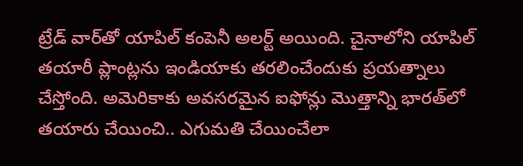ట్రేడ్ వార్‌తో యాపిల్ కంపెనీ అలర్ట్ అయింది. చైనాలోని యాపిల్ తయారీ ప్లాంట్లను ఇండియాకు తరలించేందుకు ప్రయత్నాలు చేస్తోంది. అమెరికాకు అవసరమైన ఐఫోన్లు మొత్తాన్ని భారత్‌లో తయారు చేయించి.. ఎగుమతి చేయించేలా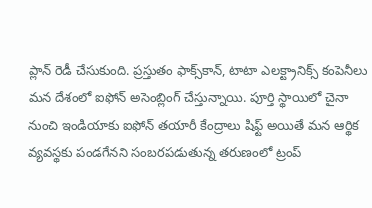ప్లాన్ రెడీ చేసుకుంది. ప్రస్తుతం ఫాక్స్‌కాన్, టాటా ఎలక్ట్రానిక్స్ కంపెనీలు మన దేశంలో ఐఫోన్ అసెంబ్లింగ్ చేస్తున్నాయి. పూర్తి స్థాయిలో చైనా నుంచి ఇండియాకు ఐఫోన్ తయారీ కేంద్రాలు షిఫ్ట్ అయితే మన ఆర్థిక వ్యవస్థకు పండగేనని సంబరపడుతున్న తరుణంలో ట్రంప్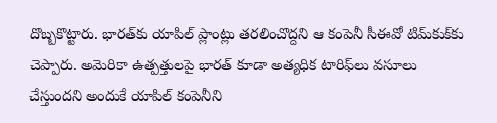దొబ్బకొట్టారు. భారత్‌కు యాపిల్ ప్లాంట్లు తరలించొద్దని ఆ కంపెనీ సీఈవో టిమ్‌కుక్‌కు చెప్పారు. అమెరికా ఉత్పత్తులపై భారత్ కూడా అత్యధిక టారిఫ్‌లు వసూలు చేస్తుందని అందుకే యాపిల్ కంపెనీని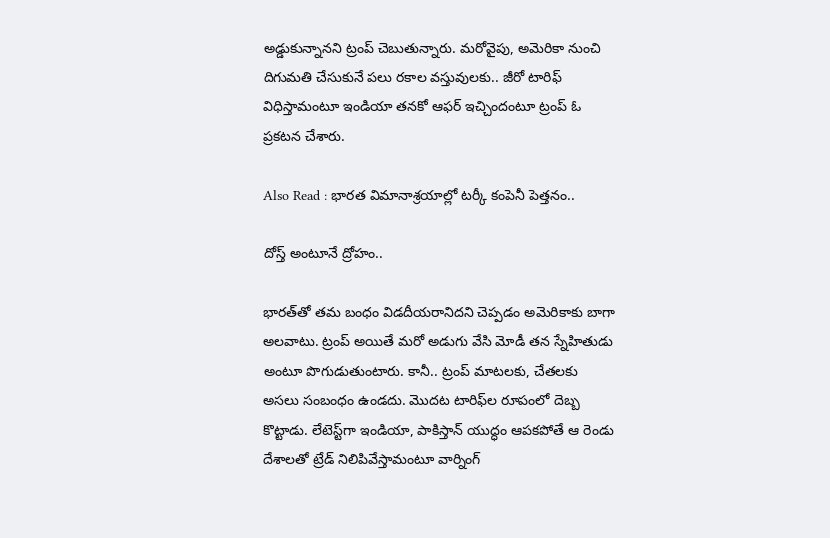అడ్డుకున్నానని ట్రంప్ చెబుతున్నారు. మరోవైపు, అమెరికా నుంచి దిగుమతి చేసుకునే పలు రకాల వస్తువులకు.. జీరో టారిఫ్ విధిస్తామంటూ ఇండియా తనకో ఆఫర్ ఇచ్చిందంటూ ట్రంప్ ఓ ప్రకటన చేశారు.

Also Read : భారత విమానాశ్రయాల్లో టర్కీ కంపెనీ పెత్తనం..

దోస్త్ అంటూనే ద్రోహం..

భారత్‌తో తమ బంధం విడదీయరానిదని చెప్పడం అమెరికాకు బాగా అలవాటు. ట్రంప్ అయితే మరో అడుగు వేసి మోడీ తన స్నేహితుడు అంటూ పొగుడుతుంటారు. కానీ.. ట్రంప్ మాటలకు, చేతలకు అసలు సంబంధం ఉండదు. మొదట టారిఫ్‌ల రూపంలో దెబ్బ కొట్టాడు. లేటెస్ట్‌గా ఇండియా, పాకిస్తాన్ యుద్ధం ఆపకపోతే ఆ రెండు దేశాలతో ట్రేడ్ నిలిపివేస్తామంటూ వార్నింగ్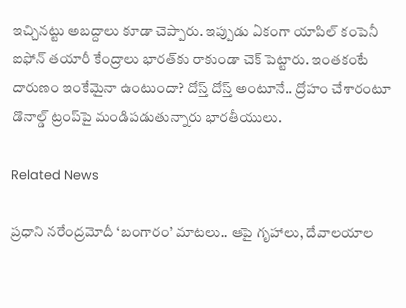ఇచ్చినట్టు అబద్దాలు కూడా చెప్పారు. ఇప్పుడు ఏకంగా యాపిల్ కంపెనీ ఐఫోన్ తయారీ కేంద్రాలు భారత్‌కు రాకుండా చెక్ పెట్టారు. ఇంతకంటే దారుణం ఇంకేమైనా ఉంటుందా? దోస్త్ దోస్త్ అంటూనే.. ద్రోహం చేశారంటూ డొనాల్డ్ ట్రంప్‌పై మండిపడుతున్నారు భారతీయులు.

Related News

ప్రధాని నరేంద్రమోదీ ‘బంగారం’ మాటలు.. ఆపై గృహాలు, దేవాలయాల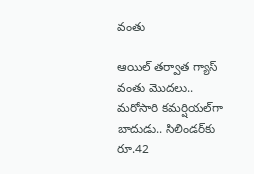వంతు

ఆయిల్ తర్వాత గ్యాస్ వంతు మొదలు.. మరోసారి కమర్షియల్‌గా బాదుడు.. సిలిండర్‌కు రూ.42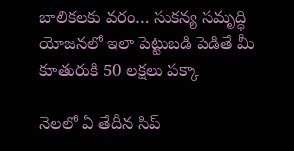బాలికలకు వరం… సుకన్య సమృద్ధి యోజనలో ఇలా పెట్టుబడి పెడితే మీ కూతురుకి 50 లక్షలు పక్కా

నెలలో ఏ తేదీన సిప్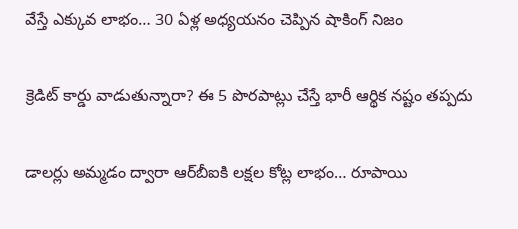వేస్తే ఎక్కువ లాభం… 30 ఏళ్ల అధ్యయనం చెప్పిన షాకింగ్ నిజం

క్రెడిట్ కార్డు వాడుతున్నారా? ఈ 5 పొరపాట్లు చేస్తే భారీ ఆర్థిక నష్టం తప్పదు

డాలర్లు అమ్మడం ద్వారా ఆర్‌బీఐకి లక్షల కోట్ల లాభం… రూపాయి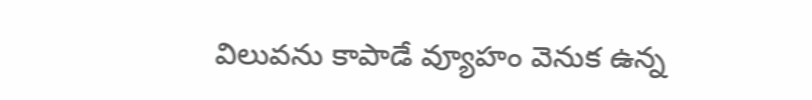విలువను కాపాడే వ్యూహం వెనుక ఉన్న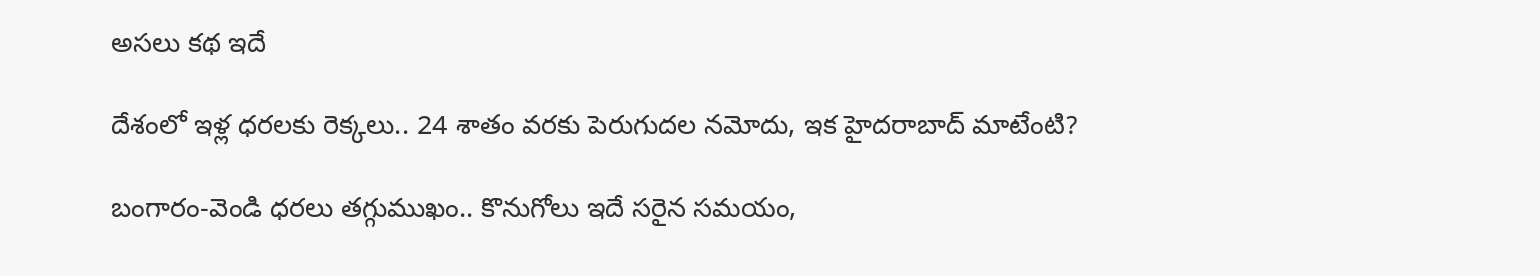అసలు కథ ఇదే

దేశంలో ఇళ్ల ధరలకు రెక్కలు.. 24 శాతం వరకు పెరుగుదల నమోదు, ఇక హైదరాబాద్‌ మాటేంటి?

బంగారం-వెండి ధరలు తగ్గుముఖం.. కొనుగోలు ఇదే సరైన సమయం,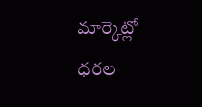మార్కెట్లో ధరల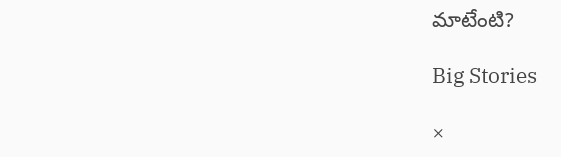మాటేంటి?

Big Stories

×